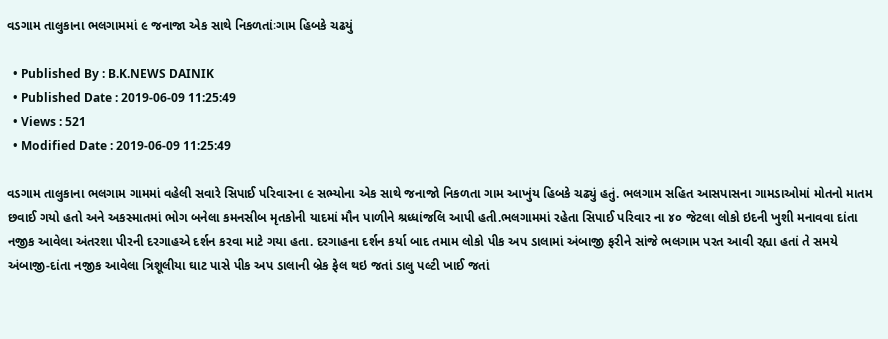વડગામ તાલુકાના ભલગામમાં ૯ જનાજા એક સાથે નિકળતાંઃગામ હિબકે ચઢયું

  • Published By : B.K.NEWS DAINIK
  • Published Date : 2019-06-09 11:25:49
  • Views : 521
  • Modified Date : 2019-06-09 11:25:49

વડગામ તાલુકાના ભલગામ ગામમાં વહેલી સવારે સિપાઈ પરિવારના ૯ સભ્યોના એક સાથે જનાજો નિકળતા ગામ આખુંય હિબકે ચઢ્યું હતું. ભલગામ સહિત આસપાસના ગામડાઓમાં મોતનો માતમ છવાઈ ગયો હતો અને અકસ્માતમાં ભોગ બનેલા કમનસીબ મૃતકોની યાદમાં મૌન પાળીને શ્રધ્ધાંજલિ આપી હતી.ભલગામમાં રહેતા સિપાઈ પરિવાર ના ૪૦ જેટલા લોકો ઇદની ખુશી મનાવવા દાંતા નજીક આવેલા અંતરશા પીરની દરગાહએ દર્શન કરવા માટે ગયા હતા. દરગાહના દર્શન કર્યા બાદ તમામ લોકો પીક અપ ડાલામાં અંબાજી ફરીને સાંજે ભલગામ પરત આવી રહ્યા હતાં તે સમયે અંબાજી-દાંતા નજીક આવેલા ત્રિશૂલીયા ઘાટ પાસે પીક અપ ડાલાની બ્રેક ફેલ થઇ જતાં ડાલુ પલ્ટી ખાઈ જતાં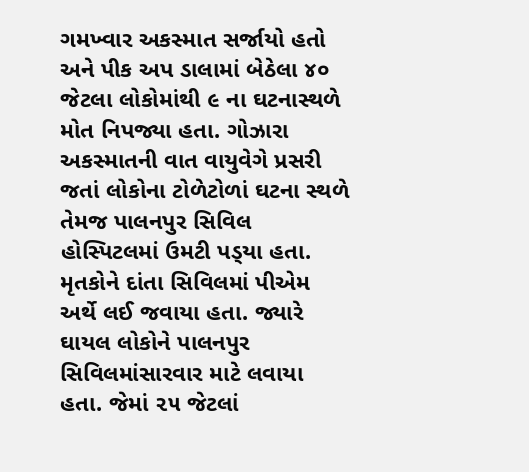ગમખ્વાર અકસ્માત સર્જાયો હતો અને પીક અપ ડાલામાં બેઠેલા ૪૦ જેટલા લોકોમાંથી ૯ ના ઘટનાસ્થળે મોત નિપજ્યા હતા. ગોઝારા અકસ્માતની વાત વાયુવેગે પ્રસરી જતાં લોકોના ટોળેટોળાં ઘટના સ્થળે તેમજ પાલનપુર સિવિલ હોસ્પિટલમાં ઉમટી પડ્‌યા હતા. મૃતકોને દાંતા સિવિલમાં પીએમ અર્થે લઈ જવાયા હતા. જ્યારે ઘાયલ લોકોને પાલનપુર સિવિલમાંસારવાર માટે લવાયા હતા. જેમાં ૨૫ જેટલાં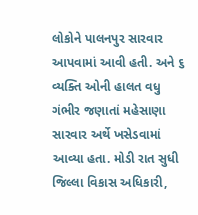લોકોને પાલનપુર સારવાર આપવામાં આવી હતી. અને ૬ વ્યક્તિ ઓની હાલત વધુ ગંભીર જણાતાં મહેસાણા સારવાર અર્થે ખસેડવામાં આવ્યા હતા. મોડી રાત સુધી જિલ્લા વિકાસ અધિકારી,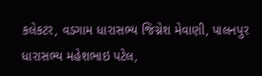કલેકટર, વડગામ ધારાસભ્ય જિગ્નેશ મેવાણી, પાલનપુર ધારાસભ્ય મહેશભાઇ પટેલ,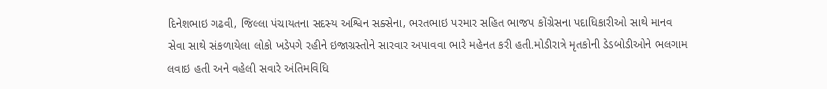દિનેશભાઇ ગઢવી, જિલ્લા પંચાયતના સદસ્ય અશ્વિન સક્સેના, ભરતભાઇ પરમાર સહિત ભાજપ કોંગ્રેસના પદાધિકારીઓ સાથે માનવ સેવા સાથે સંકળાયેલા લોકો ખડેપગે રહીને ઇજાગ્રસ્તોને સારવાર અપાવવા ભારે મહેનત કરી હતી.મોડીરાત્રે મૃતકોની ડેડબોડીઓને ભલગામ લવાઇ હતી અને વહેલી સવારે અંતિમવિધિ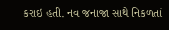કરાઇ હતી. નવ જનાજા સાથે નિકળતાં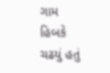ગામ હિબકે ચઢયું હતું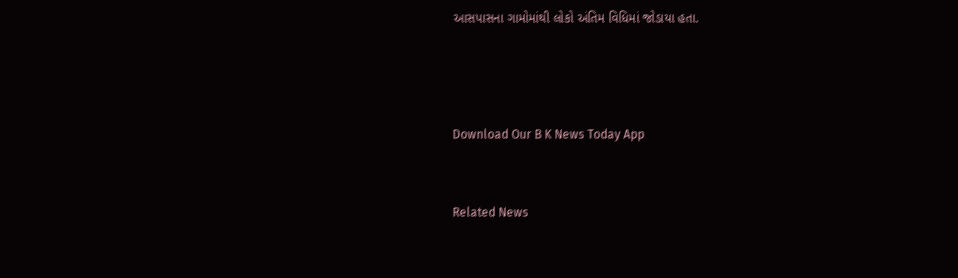આસપાસના ગામોમાંથી લોકો અંતિમ વિધિમાં જોડાયા હતા.





Download Our B K News Today App



Related News